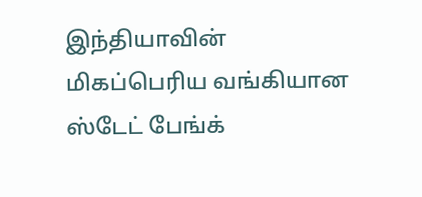இந்தியாவின் மிகப்பெரிய வங்கியான ஸ்டேட் பேங்க்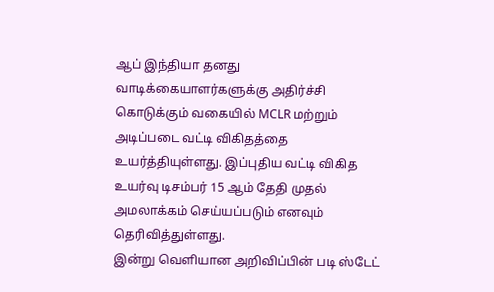ஆப் இந்தியா தனது வாடிக்கையாளர்களுக்கு அதிர்ச்சி கொடுக்கும் வகையில் MCLR மற்றும் அடிப்படை வட்டி விகிதத்தை உயர்த்தியுள்ளது. இப்புதிய வட்டி விகித உயர்வு டிசம்பர் 15 ஆம் தேதி முதல் அமலாக்கம் செய்யப்படும் எனவும் தெரிவித்துள்ளது.
இன்று வெளியான அறிவிப்பின் படி ஸ்டேட்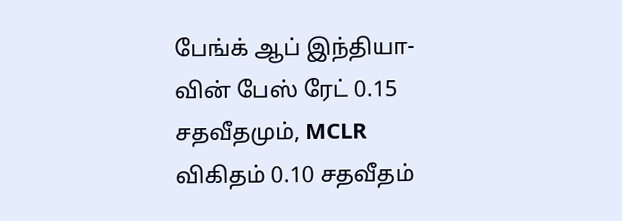பேங்க் ஆப் இந்தியா-வின் பேஸ் ரேட் 0.15 சதவீதமும், MCLR விகிதம் 0.10 சதவீதம்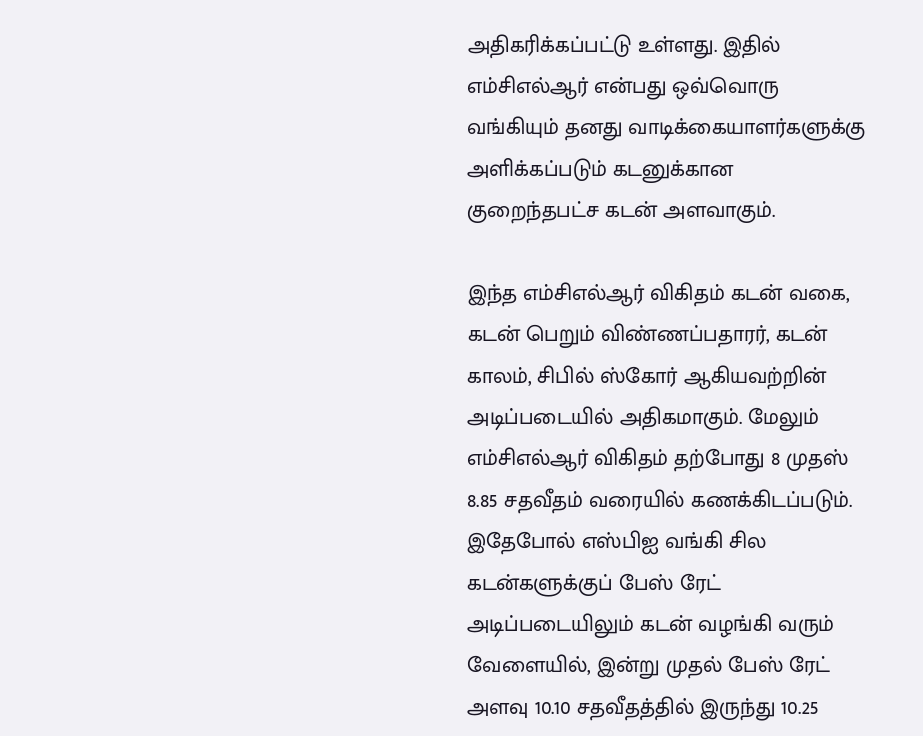அதிகரிக்கப்பட்டு உள்ளது. இதில் எம்சிஎல்ஆர் என்பது ஒவ்வொரு வங்கியும் தனது வாடிக்கையாளர்களுக்கு அளிக்கப்படும் கடனுக்கான குறைந்தபட்ச கடன் அளவாகும்.

இந்த எம்சிஎல்ஆர் விகிதம் கடன் வகை, கடன் பெறும் விண்ணப்பதாரர், கடன் காலம், சிபில் ஸ்கோர் ஆகியவற்றின் அடிப்படையில் அதிகமாகும். மேலும் எம்சிஎல்ஆர் விகிதம் தற்போது 8 முதஸ் 8.85 சதவீதம் வரையில் கணக்கிடப்படும். இதேபோல் எஸ்பிஐ வங்கி சில கடன்களுக்குப் பேஸ் ரேட் அடிப்படையிலும் கடன் வழங்கி வரும் வேளையில், இன்று முதல் பேஸ் ரேட் அளவு 10.10 சதவீதத்தில் இருந்து 10.25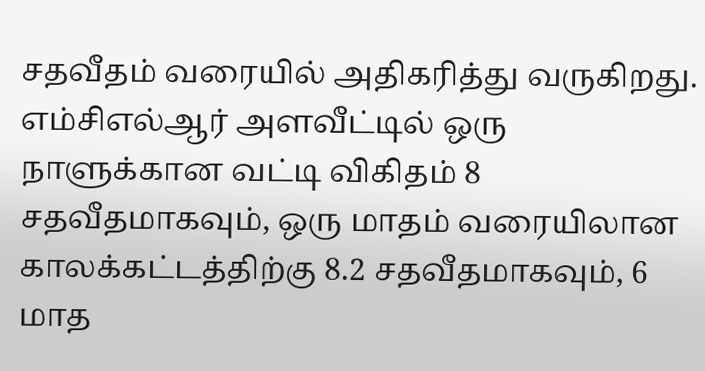சதவீதம் வரையில் அதிகரித்து வருகிறது.
எம்சிஎல்ஆர் அளவீட்டில் ஒரு நாளுக்கான வட்டி விகிதம் 8 சதவீதமாகவும், ஒரு மாதம் வரையிலான காலக்கட்டத்திற்கு 8.2 சதவீதமாகவும், 6 மாத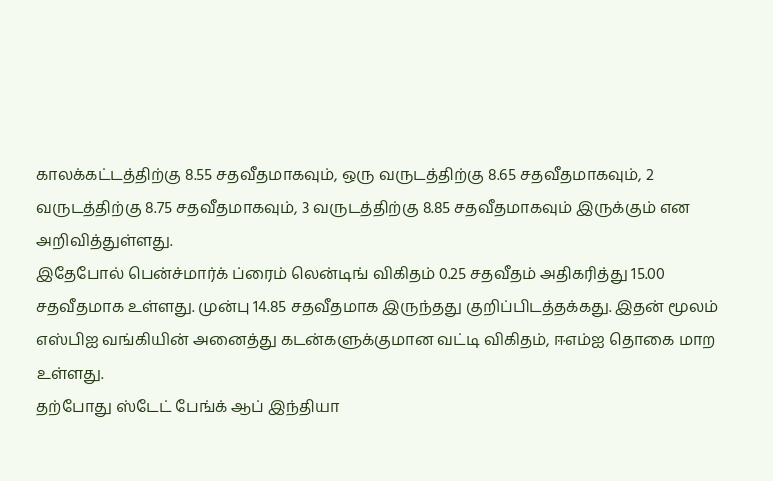காலக்கட்டத்திற்கு 8.55 சதவீதமாகவும், ஒரு வருடத்திற்கு 8.65 சதவீதமாகவும், 2 வருடத்திற்கு 8.75 சதவீதமாகவும், 3 வருடத்திற்கு 8.85 சதவீதமாகவும் இருக்கும் என அறிவித்துள்ளது.
இதேபோல் பென்ச்மார்க் ப்ரைம் லென்டிங் விகிதம் 0.25 சதவீதம் அதிகரித்து 15.00 சதவீதமாக உள்ளது. முன்பு 14.85 சதவீதமாக இருந்தது குறிப்பிடத்தக்கது. இதன் மூலம் எஸ்பிஐ வங்கியின் அனைத்து கடன்களுக்குமான வட்டி விகிதம், ஈஎம்ஐ தொகை மாற உள்ளது.
தற்போது ஸ்டேட் பேங்க் ஆப் இந்தியா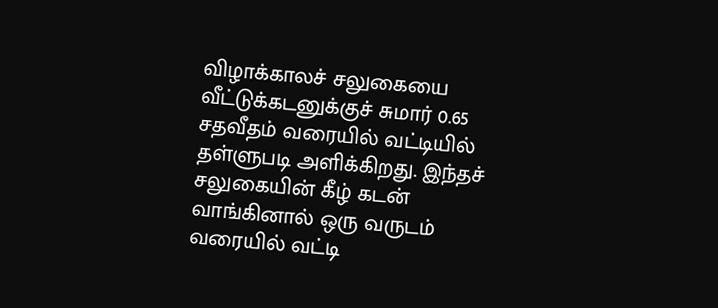விழாக்காலச் சலுகையை வீட்டுக்கடனுக்குச் சுமார் 0.65 சதவீதம் வரையில் வட்டியில் தள்ளுபடி அளிக்கிறது. இந்தச் சலுகையின் கீழ் கடன் வாங்கினால் ஒரு வருடம் வரையில் வட்டி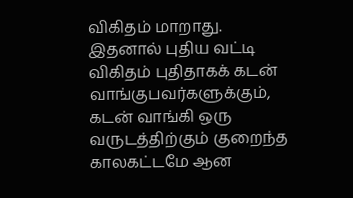விகிதம் மாறாது. இதனால் புதிய வட்டி விகிதம் புதிதாகக் கடன் வாங்குபவர்களுக்கும், கடன் வாங்கி ஒரு வருடத்திற்கும் குறைந்த காலகட்டமே ஆன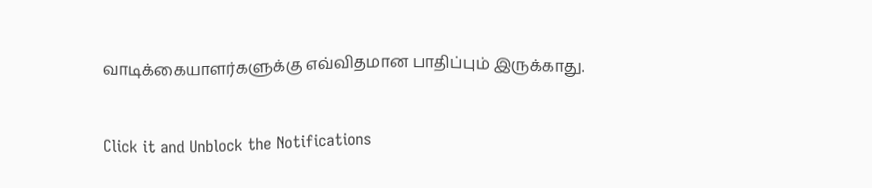வாடிக்கையாளர்களுக்கு எவ்விதமான பாதிப்பும் இருக்காது.


Click it and Unblock the Notifications